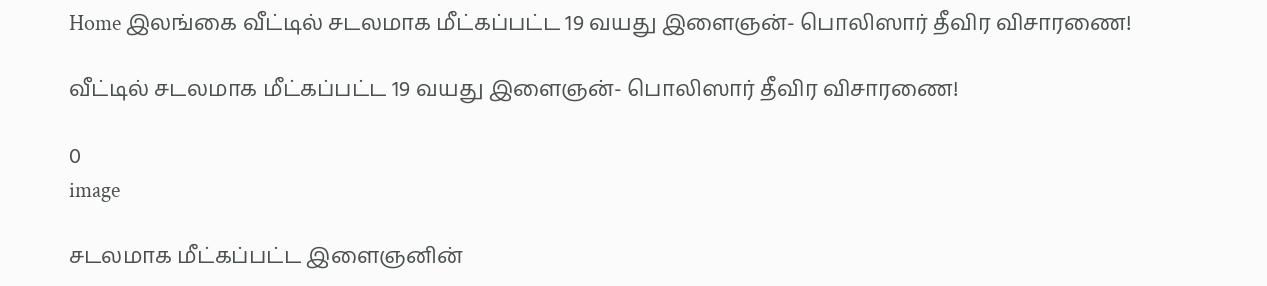Home இலங்கை வீட்டில் சடலமாக மீட்கப்பட்ட 19 வயது இளைஞன்- பொலிஸார் தீவிர விசாரணை!

வீட்டில் சடலமாக மீட்கப்பட்ட 19 வயது இளைஞன்- பொலிஸார் தீவிர விசாரணை!

0
image

சடலமாக மீட்கப்பட்ட இளைஞனின்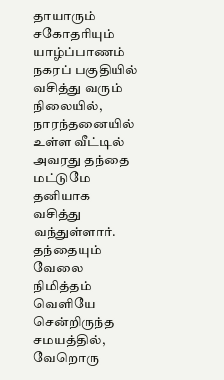தாயாரும் சகோதரியும் யாழ்ப்பாணம் நகரப் பகுதியில் வசித்து வரும் நிலையில், நாரந்தனையில் உள்ள வீட்டில் அவரது தந்தை மட்டுமே தனியாக வசித்து வந்துள்ளார். தந்தையும் வேலை நிமித்தம் வெளியே சென்றிருந்த சமயத்தில், வேறொரு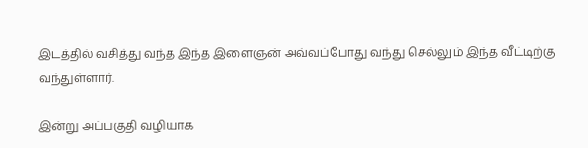இடத்தில் வசித்து வந்த இந்த இளைஞன் அவ்வப்போது வந்து செல்லும் இந்த வீட்டிற்கு வந்துள்ளார்.

இன்று அப்பகுதி வழியாக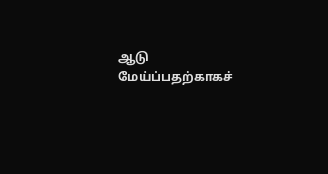ஆடு மேய்ப்பதற்காகச்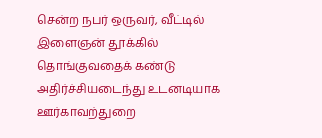சென்ற நபர் ஒருவர், வீட்டில் இளைஞன் தூக்கில் தொங்குவதைக் கண்டு அதிர்ச்சியடைந்து உடனடியாக ஊர்காவற்துறை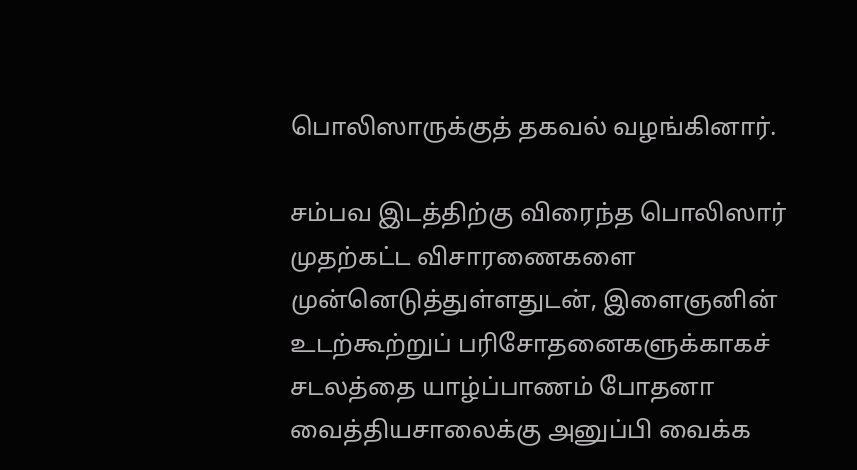பொலிஸாருக்குத் தகவல் வழங்கினார்.

சம்பவ இடத்திற்கு விரைந்த பொலிஸார் முதற்கட்ட விசாரணைகளை முன்னெடுத்துள்ளதுடன், இளைஞனின் உடற்கூற்றுப் பரிசோதனைகளுக்காகச் சடலத்தை யாழ்ப்பாணம் போதனா வைத்தியசாலைக்கு அனுப்பி வைக்க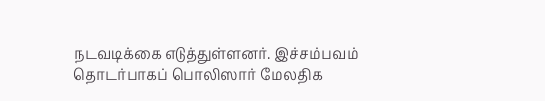நடவடிக்கை எடுத்துள்ளனர். இச்சம்பவம் தொடர்பாகப் பொலிஸார் மேலதிக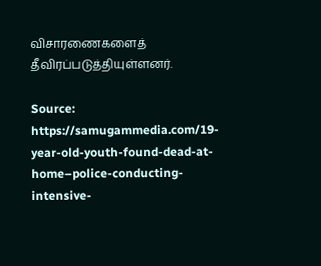விசாரணைகளைத் தீவிரப்படுத்தியுள்ளனர்.

Source: https://samugammedia.com/19-year-old-youth-found-dead-at-home–police-conducting-intensive-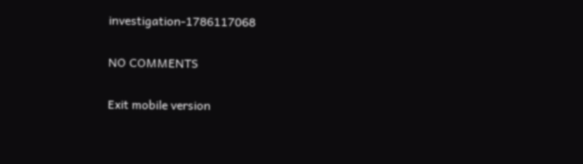investigation-1786117068

NO COMMENTS

Exit mobile version